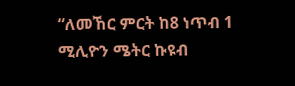“ለመኸር ምርት ከ8 ነጥብ 1 ሚሊዮን ሜትር ኩዩብ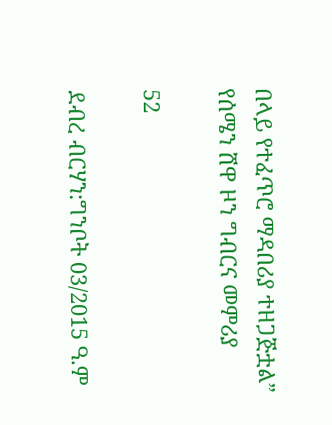በላይ የተፈጥሮ ማዳበሪያ ተዘጋጅቷል” የሰሜን ሸዋ ዞን ግብርና መምሪያ

52

ደብረ ብርሃን:ግንቦት 03/2015 ዓ.ም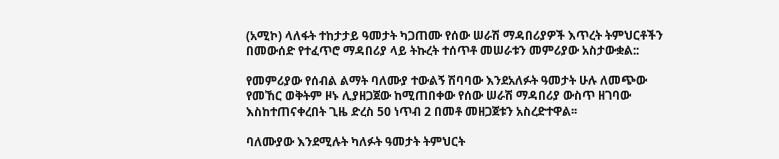(አሚኮ) ላለፋት ተከታታይ ዓመታት ካጋጠሙ የሰው ሠራሽ ማዳበሪያዎች እጥረት ትምህርቶችን በመውሰድ የተፈጥሮ ማዳበሪያ ላይ ትኩረት ተሰጥቶ መሠራቱን መምሪያው አስታውቋል::

የመምሪያው የሰብል ልማት ባለሙያ ተውልኝ ሽባባው እንደአለፉት ዓመታት ሁሉ ለመጭው የመኸር ወቅትም ዞኑ ሊያዘጋጀው ከሚጠበቀው የሰው ሠራሽ ማዳበሪያ ውስጥ ዘገባው እስከተጠናቀረበት ጊዜ ድረስ 50 ነጥብ 2 በመቶ መዘጋጀቱን አስረድተዋል፡፡

ባለሙያው እንደሚሉት ካለፉት ዓመታት ትምህርት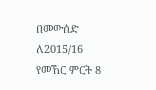በመውሰድ ለ2015/16 የመኸር ምርት 8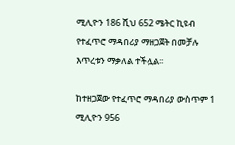ሚሊዮን 186 ሺህ 652 ሜትር ኪዩብ የተፈጥሮ ማዳበሪያ ማዘጋጀት በመቻሉ እጥረቱን ማቃለል ተችሏል፡፡

ከተዘጋጀው የተፈጥሮ ማዳበሪያ ውስጥም 1 ሚሊዮን 956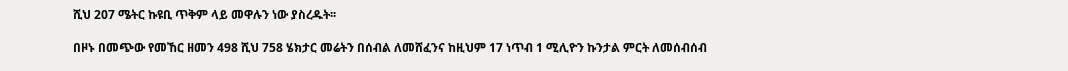ሺህ 207 ሜትር ኩዩቢ ጥቅም ላይ መዋሉን ነው ያስረዱት፡፡

በዞኑ በመጭው የመኸር ዘመን 498 ሺህ 758 ሄክታር መሬትን በሰብል ለመሸፈንና ከዚህም 17 ነጥብ 1 ሚሊዮን ኩንታል ምርት ለመሰብሰብ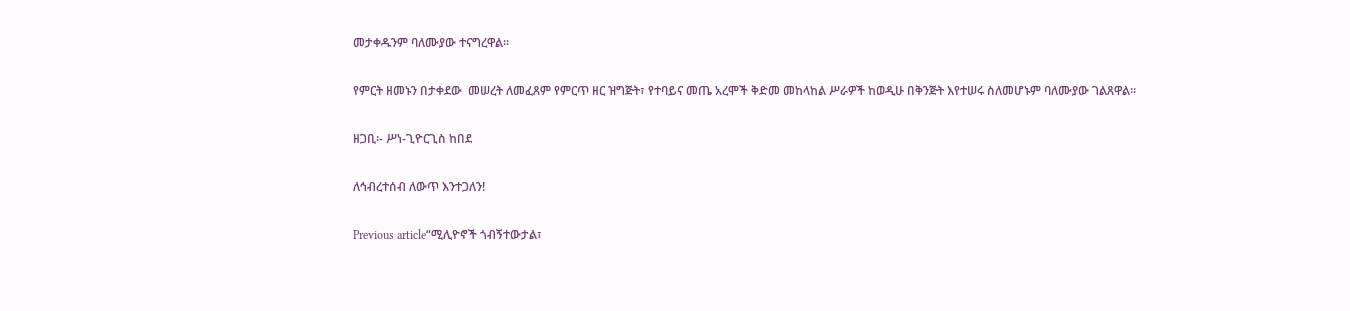መታቀዱንም ባለሙያው ተናግረዋል፡፡

የምርት ዘመኑን በታቀደው  መሠረት ለመፈጸም የምርጥ ዘር ዝግጅት፣ የተባይና መጤ አረሞች ቅድመ መከላከል ሥራዎች ከወዲሁ በቅንጅት እየተሠሩ ስለመሆኑም ባለሙያው ገልጸዋል።

ዘጋቢ፡- ሥነ-ጊዮርጊስ ከበደ

ለኅብረተሰብ ለውጥ እንተጋለን!

Previous article“ሚሊዮኖች ጎብኝተውታል፣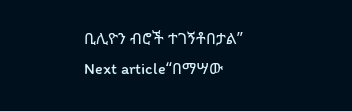ቢሊዮን ብሮች ተገኝቶበታል”
Next article“በማሣው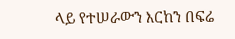ላይ የተሠራውን እርከን በፍሬ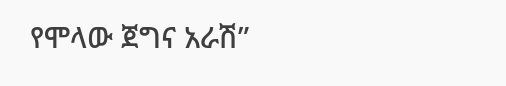የሞላው ጀግና አራሽ”